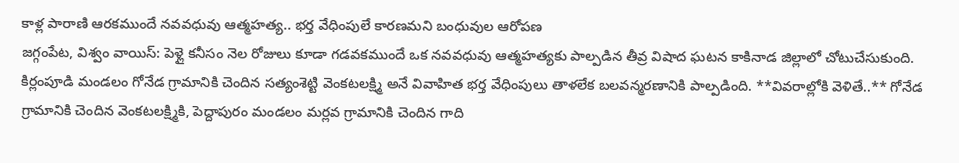కాళ్ల పారాణి ఆరకముందే నవవధువు ఆత్మహత్య.. భర్త వేధింపులే కారణమని బంధువుల ఆరోపణ
జగ్గంపేట, విశ్వం వాయిస్: పెళ్లై కనీసం నెల రోజులు కూడా గడవకముందే ఒక నవవధువు ఆత్మహత్యకు పాల్పడిన తీవ్ర విషాద ఘటన కాకినాడ జిల్లాలో చోటుచేసుకుంది. కిర్లంపూడి మండలం గోనేడ గ్రామానికి చెందిన సత్యంశెట్టి వెంకటలక్ష్మి అనే వివాహిత భర్త వేధింపులు తాళలేక బలవన్మరణానికి పాల్పడింది. **వివరాల్లోకి వెళితే..** గోనేడ గ్రామానికి చెందిన వెంకటలక్ష్మికి, పెద్దాపురం మండలం మర్లవ గ్రామానికి చెందిన గాది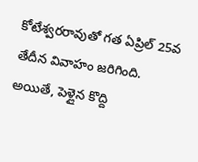కోటేశ్వరరావుతో గత ఏప్రిల్ 25వ తేదీన వివాహం జరిగింది. అయితే, పెళ్లైన కొద్ది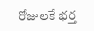రోజులకే భర్త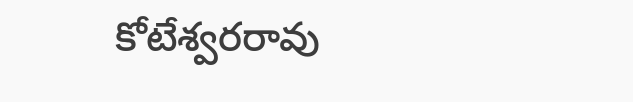కోటేశ్వరరావు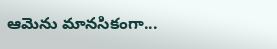ఆమెను మానసికంగా...